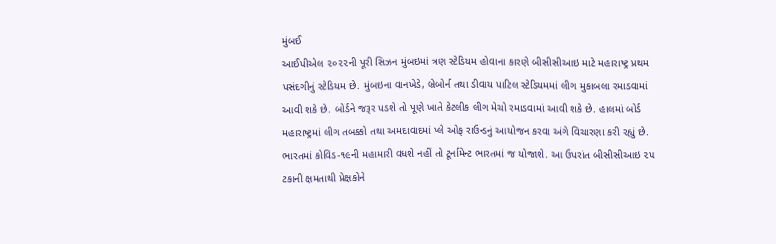મુંબઈ
આઈપીએલ ૨૦૨૨ની પૂરી સિઝન મુંબઇમાં ત્રણ સ્ટેડિયમ હોવાના કારણે બીસીસીઆઇ માટે મહારાષ્ટ્ર પ્રથમ પસંદગીનું સ્ટેડિયમ છે. મુંબઇના વાનખેડે, બ્રેબોર્ન તથા ડીવાય પાટિલ સ્ટેડિયમમાં લીગ મુકાબલા રમાડવામાં આવી શકે છે. બોર્ડને જરૂર પડશે તો પૂણે ખાતે કેટલીક લીગ મેચો રમાડવામાં આવી શકે છે. હાલમાં બોર્ડ મહારાષ્ટ્રમાં લીગ તબક્કો તથા અમદાવાદમાં પ્લે ઓફ રાઉન્ડનું આયોજન કરવા અંગે વિચારણા કરી રહ્યું છે. ભારતમાં કોવિડ-૧૯ની મહામારી વધશે નહીં તો ટૂર્નામેન્ટ ભારતમાં જ યોજાશે. આ ઉપરાંત બીસીસીઆઇ ૨૫ ટકાની ક્ષમતાથી પ્રેક્ષકોને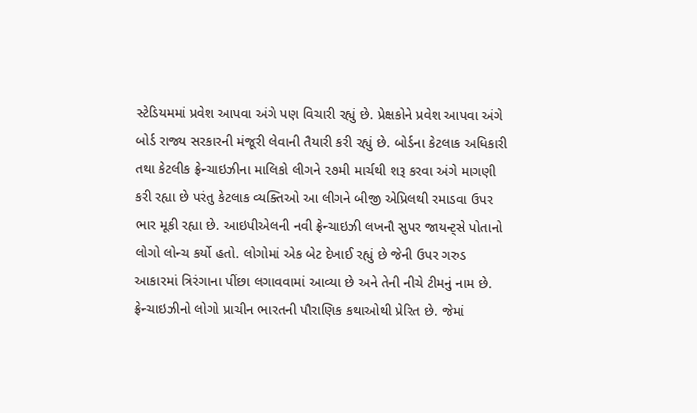સ્ટેડિયમમાં પ્રવેશ આપવા અંગે પણ વિચારી રહ્યું છે. પ્રેક્ષકોને પ્રવેશ આપવા અંગે બોર્ડ રાજ્ય સરકારની મંજૂરી લેવાની તૈયારી કરી રહ્યું છે. બોર્ડના કેટલાક અધિકારી તથા કેટલીક ફ્રેન્ચાઇઝીના માલિકો લીગને ૨૭મી માર્ચથી શરૂ કરવા અંગે માગણી કરી રહ્યા છે પરંતુ કેટલાક વ્યક્તિઓ આ લીગને બીજી એપ્રિલથી રમાડવા ઉપર ભાર મૂકી રહ્યા છે. આઇપીએલની નવી ફ્રેન્ચાઇઝી લખનૌ સુપર જાયન્ટ્સે પોતાનો લોગો લોન્ચ કર્યો હતો. લોગોમાં એક બેટ દેખાઈ રહ્યું છે જેની ઉપર ગરુડ આકારમાં ત્રિરંગાના પીંછા લગાવવામાં આવ્યા છે અને તેની નીચે ટીમનું નામ છે. ફ્રેન્ચાઇઝીનો લોગો પ્રાચીન ભારતની પૌરાણિક કથાઓથી પ્રેરિત છે. જેમાં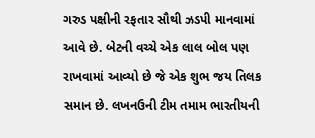ગરુડ પક્ષીની રફતાર સૌથી ઝડપી માનવામાં આવે છે. બેટની વચ્ચે એક લાલ બોલ પણ રાખવામાં આવ્યો છે જે એક શુભ જય તિલક સમાન છે. લખનઉની ટીમ તમામ ભારતીયની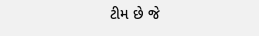ટીમ છે જે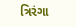ત્રિરંગા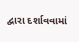દ્વારા દર્શાવવામાં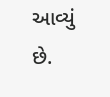આવ્યું છે.